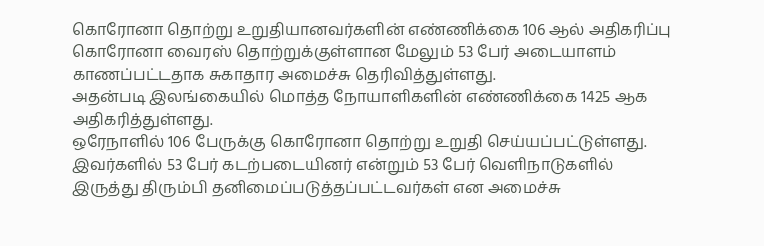கொரோனா தொற்று உறுதியானவர்களின் எண்ணிக்கை 106 ஆல் அதிகரிப்பு
கொரோனா வைரஸ் தொற்றுக்குள்ளான மேலும் 53 பேர் அடையாளம் காணப்பட்டதாக சுகாதார அமைச்சு தெரிவித்துள்ளது.
அதன்படி இலங்கையில் மொத்த நோயாளிகளின் எண்ணிக்கை 1425 ஆக அதிகரித்துள்ளது.
ஒரேநாளில் 106 பேருக்கு கொரோனா தொற்று உறுதி செய்யப்பட்டுள்ளது. இவர்களில் 53 பேர் கடற்படையினர் என்றும் 53 பேர் வெளிநாடுகளில் இருத்து திரும்பி தனிமைப்படுத்தப்பட்டவர்கள் என அமைச்சு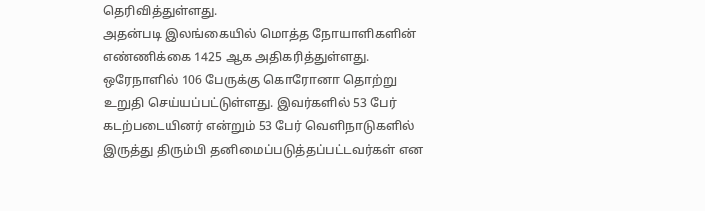தெரிவித்துள்ளது.
அதன்படி இலங்கையில் மொத்த நோயாளிகளின் எண்ணிக்கை 1425 ஆக அதிகரித்துள்ளது.
ஒரேநாளில் 106 பேருக்கு கொரோனா தொற்று உறுதி செய்யப்பட்டுள்ளது. இவர்களில் 53 பேர் கடற்படையினர் என்றும் 53 பேர் வெளிநாடுகளில் இருத்து திரும்பி தனிமைப்படுத்தப்பட்டவர்கள் என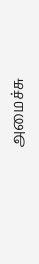அமைச்சு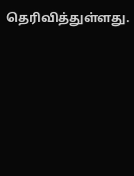தெரிவித்துள்ளது.